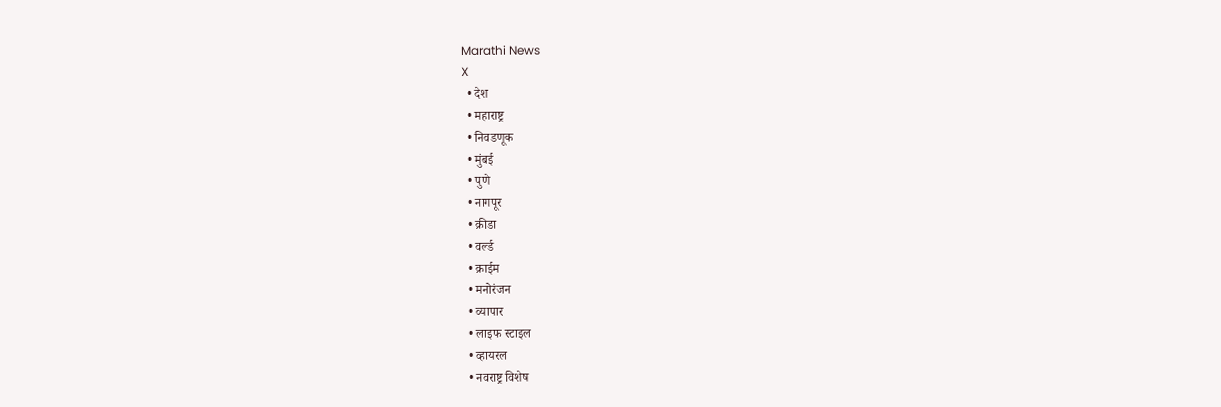Marathi News
X
  • देश
  • महाराष्ट्र
  • निवडणूक
  • मुंबई
  • पुणे
  • नागपूर
  • क्रीडा
  • वर्ल्ड
  • क्राईम
  • मनोरंजन
  • व्यापार
  • लाइफ स्टाइल
  • व्हायरल
  • नवराष्ट्र विशेष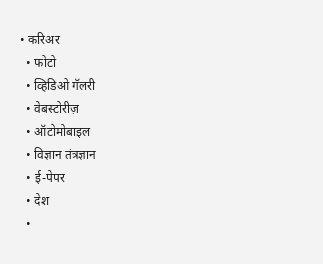• करिअर
  • फोटो
  • व्हिडिओ गॅलरी
  • वेबस्टोरीज़
  • ऑटोमोबाइल
  • विज्ञान तंत्रज्ञान
  • ई-पेपर
  • देश
  •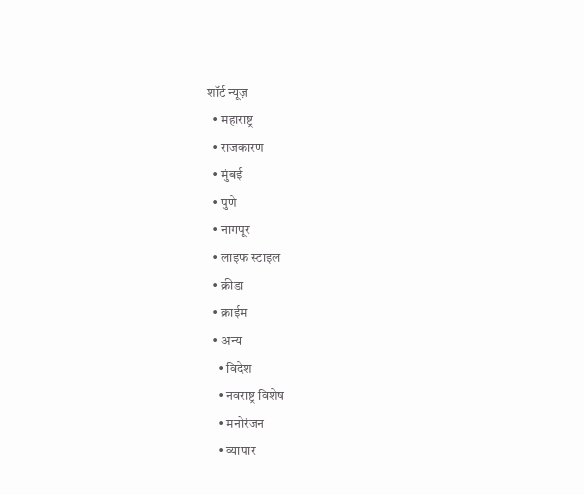शॉर्ट न्यूज़
  • महाराष्ट्र
  • राजकारण
  • मुंबई
  • पुणे
  • नागपूर
  • लाइफ स्टाइल
  • क्रीडा
  • क्राईम
  • अन्य
    • विदेश
    • नवराष्ट्र विशेष
    • मनोरंजन
    • व्यापार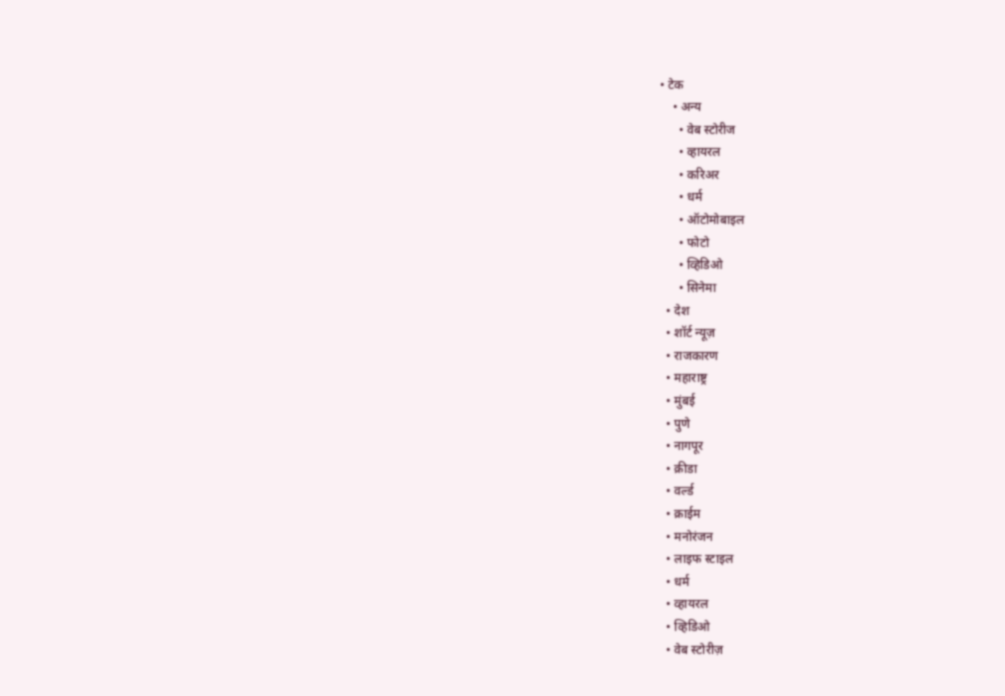• टेक
    • अन्य
      • वेब स्टोरीज
      • व्हायरल
      • करिअर
      • धर्म
      • ऑटोमोबाइल
      • फोटो
      • व्हिडिओ
      • सिनेमा
  • देश
  • शॉर्ट न्यूज़
  • राजकारण
  • महाराष्ट्र
  • मुंबई
  • पुणे
  • नागपूर
  • क्रीडा
  • वर्ल्ड
  • क्राईम
  • मनोरंजन
  • लाइफ स्टाइल
  • धर्म
  • व्हायरल
  • व्हिडिओ
  • वेब स्टोरीज़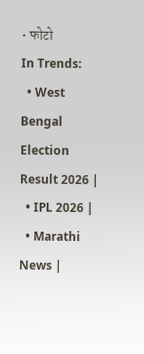• फोटो
In Trends:
  • West Bengal Election Result 2026 |
  • IPL 2026 |
  • Marathi News |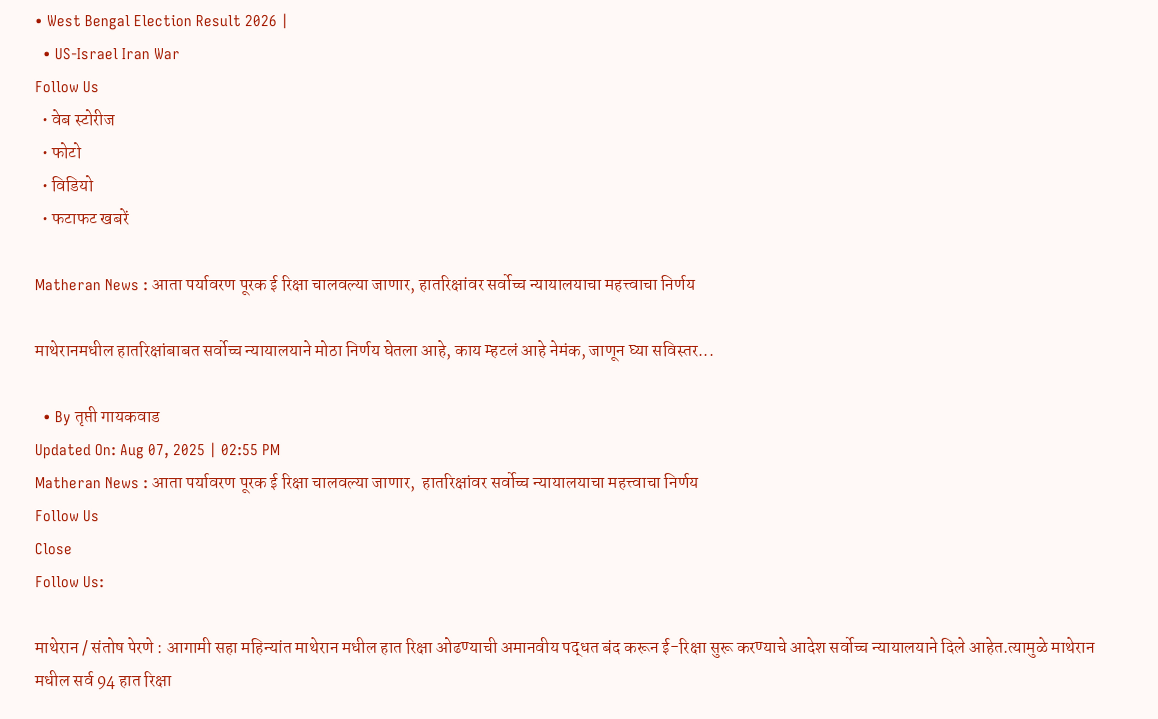• West Bengal Election Result 2026 |
  • US-Israel Iran War
Follow Us
  • वेब स्टोरीज
  • फोटो
  • विडियो
  • फटाफट खबरें

Matheran News : आता पर्यावरण पूरक ई रिक्षा चालवल्या जाणार, हातरिक्षांवर सर्वोच्च न्यायालयाचा महत्त्वाचा निर्णय

माथेरानमधील हातरिक्षांबाबत सर्वोच्च न्यायालयाने मोठा निर्णय घेतला आहे, काय म्हटलं आहे नेमंक, जाणून घ्या सविस्तर...

  • By तृप्ती गायकवाड
Updated On: Aug 07, 2025 | 02:55 PM
Matheran News : आता पर्यावरण पूरक ई रिक्षा चालवल्या जाणार,  हातरिक्षांवर सर्वोच्च न्यायालयाचा महत्त्वाचा निर्णय
Follow Us
Close
Follow Us:

माथेरान / संतोष पेरणे : आगामी सहा महिन्यांत माथेरान मधील हात रिक्षा ओढण्याची अमानवीय पद्धत बंद करून ई-रिक्षा सुरू करण्याचे आदेश सर्वोच्च न्यायालयाने दिले आहेत.त्यामुळे माथेरान मधील सर्व 94 हात रिक्षा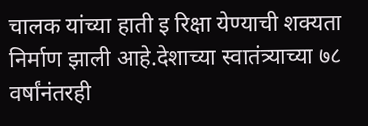चालक यांच्या हाती इ रिक्षा येण्याची शक्यता निर्माण झाली आहे.देशाच्या स्वातंत्र्याच्या ७८ वर्षांनंतरही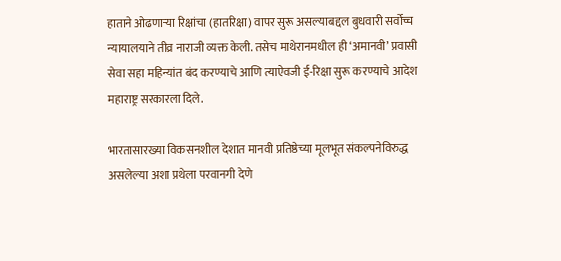हाताने ओढणाऱ्या रिक्षांचा (हातरिक्षा) वापर सुरू असल्याबद्दल बुधवारी सर्वोच्च न्यायालयाने तीव्र नाराजी व्यक्त केली. तसेच माथेरानमधील ही ‘अमानवी’ प्रवासी सेवा सहा महिन्यांत बंद करण्याचे आणि त्याऐवजी ई-रिक्षा सुरू करण्याचे आदेश महाराष्ट्र सरकारला दिले.

भारतासारख्या विकसनशील देशात मानवी प्रतिष्ठेच्या मूलभूत संकल्पनेविरुद्ध असलेल्या अशा प्रथेला परवानगी देणे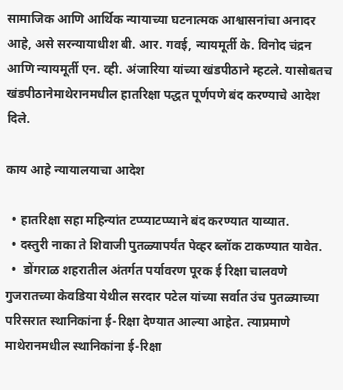सामाजिक आणि आर्थिक न्यायाच्या घटनात्मक आश्वासनांचा अनादर आहे, असे सरन्यायाधीश बी. आर. गवई, न्यायमूर्ती के. विनोद चंद्रन आणि न्यायमूर्ती एन. व्ही. अंजारिया यांच्या खंडपीठाने म्हटले. यासोबतच खंडपीठानेमाथेरानमधील हातरिक्षा पद्धत पूर्णपणे बंद करण्याचे आदेश दिले.

काय आहे न्यायालयाचा आदेश

  • हातरिक्षा सहा महिन्यांत टप्प्याटप्प्याने बंद करण्यात याव्यात.
  • दस्तुरी नाका ते शिवाजी पुतळ्यापर्यंत पेव्हर ब्लॉक टाकण्यात यावेत.
  •  डोंगराळ शहरातील अंतर्गत पर्यावरण पूरक ई रिक्षा चालवणे
गुजरातच्या केवडिया येथील सरदार पटेल यांच्या सर्वात उंच पुतळ्याच्या परिसरात स्थानिकांना ई-रिक्षा देण्यात आल्या आहेत. त्याप्रमाणे माथेरानमधील स्थानिकांना ई-रिक्षा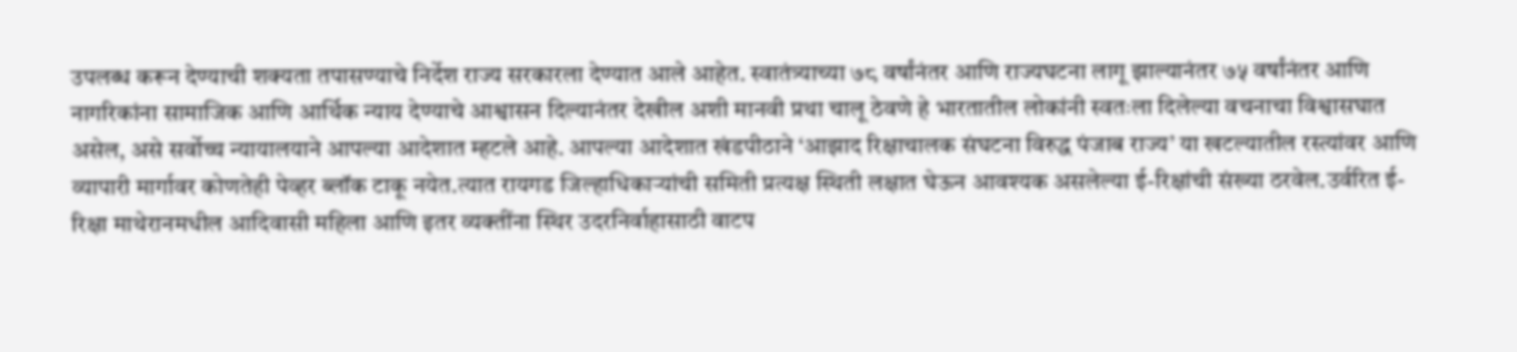उपलब्ध करून देण्याची शक्यता तपासण्याचे निर्देश राज्य सरकारला देण्यात आले आहेत. स्वातंत्र्याच्या ७८ वर्षांनंतर आणि राज्यघटना लागू झाल्यानंतर ७५ वर्षांनंतर आणि नागरिकांना सामाजिक आणि आर्थिक न्याय देण्याचे आश्वासन दिल्यानंतर देखील अशी मानवी प्रथा चालू ठेवणे हे भारतातील लोकांनी स्वतःला दिलेल्या वचनाचा विश्वासघात असेल, असे सर्वोच्च न्यायालयाने आपल्या आदेशात म्हटले आहे. आपल्या आदेशात खंडपीठाने ‘आझाद रिक्षाचालक संघटना विरुद्ध पंजाब राज्य’ या खटल्यातील रस्त्यांवर आणि व्यापारी मार्गावर कोणतेही पेव्हर ब्लॉक टाकू नयेत.त्यात रायगड जिल्हाधिकाऱ्यांची समिती प्रत्यक्ष स्थिती लक्षात घेऊन आवश्यक असलेल्या ई-रिक्षांची संख्या ठरवेल.उर्वरित ई-रिक्षा माथेरानमधील आदिवासी महिला आणि इतर व्यक्तींना स्थिर उदरनिर्वाहासाठी वाटप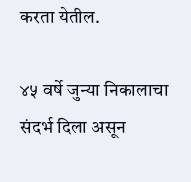करता येतील.

४५ वर्षे जुन्या निकालाचा संदर्भ दिला असून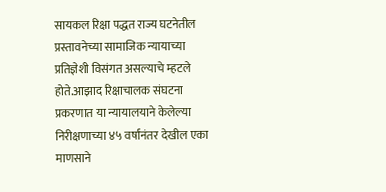सायकल रिक्षा पद्धत राज्य घटनेतील प्रस्तावनेच्या सामाजिक न्यायाच्या प्रतिज्ञेशी विसंगत असल्याचे म्हटले होते.आझाद रिक्षाचालक संघटना प्रकरणात या न्यायालयाने केलेल्या निरीक्षणाच्या ४५ वर्षांनंतर देखील एका माणसाने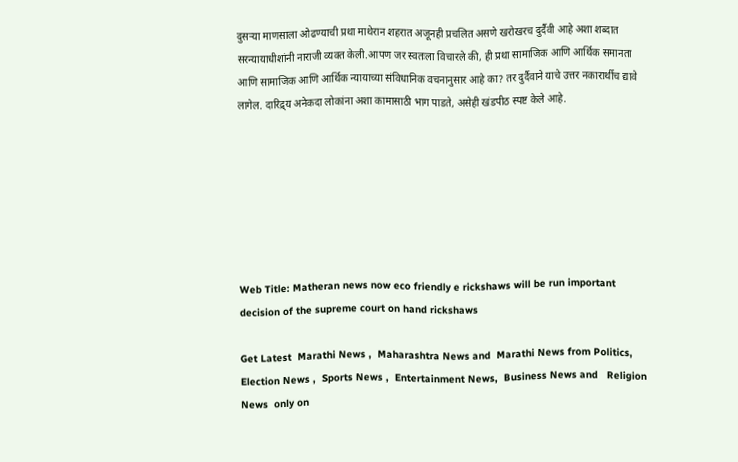दुसऱ्या माणसाला ओढण्याची प्रथा माथेरान शहरात अजूनही प्रचलित असणे खरोखरच दुर्दैवी आहे अशा शब्दात सरन्यायाधीशांनी नाराजी व्यक्त केली.आपण जर स्वतःला विचारले की, ही प्रथा सामाजिक आणि आर्थिक समानता आणि सामाजिक आणि आर्थिक न्यायाच्या संविधानिक वचनानुसार आहे का? तर दुर्दैवाने याचे उत्तर नकारार्थीच द्यावे लागेल. दारिद्र्य अनेकदा लोकांना अशा कामासाठी भाग पाडते, असेही खंडपीठ स्पष्ट केले आहे.







Web Title: Matheran news now eco friendly e rickshaws will be run important decision of the supreme court on hand rickshaws

Get Latest  Marathi News ,  Maharashtra News and  Marathi News from Politics,  Election News ,  Sports News ,  Entertainment News,  Business News and   Religion News  only on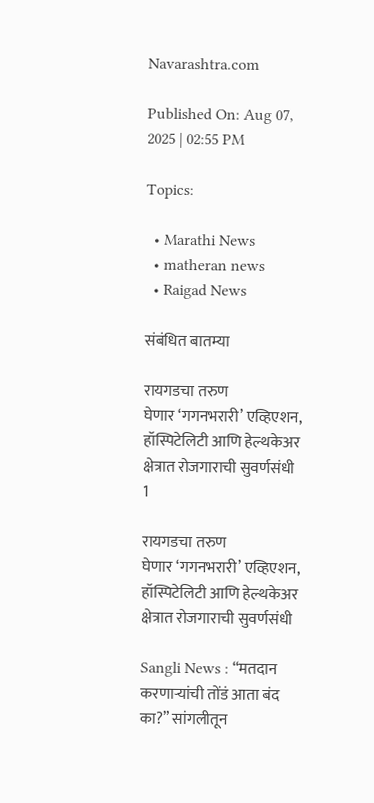Navarashtra.com

Published On: Aug 07, 2025 | 02:55 PM

Topics:

  • Marathi News
  • matheran news
  • Raigad News

संबंधित बातम्या

रायगडचा तरुण घेणार ‌‘गगनभरारी‌’ एव्हिएशन, हॉस्पिटेलिटी आणि हेल्थकेअर क्षेत्रात रोजगाराची सुवर्णसंधी
1

रायगडचा तरुण घेणार ‌‘गगनभरारी‌’ एव्हिएशन, हॉस्पिटेलिटी आणि हेल्थकेअर क्षेत्रात रोजगाराची सुवर्णसंधी

Sangli News : “मतदान करणाऱ्यांची तोंडं आता बंद का?” सांगलीतून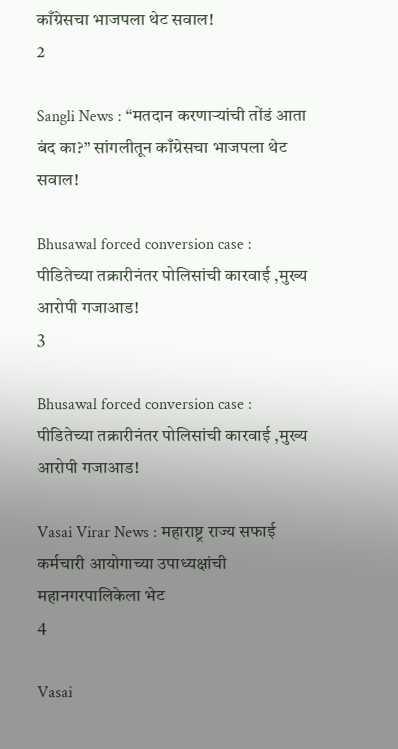काँग्रेसचा भाजपला थेट सवाल!
2

Sangli News : “मतदान करणाऱ्यांची तोंडं आता बंद का?” सांगलीतून काँग्रेसचा भाजपला थेट सवाल!

Bhusawal forced conversion case : पीडितेच्या तक्रारीनंतर पोलिसांची कारवाई ,मुख्य आरोपी गजाआड!
3

Bhusawal forced conversion case : पीडितेच्या तक्रारीनंतर पोलिसांची कारवाई ,मुख्य आरोपी गजाआड!

Vasai Virar News : महाराष्ट्र राज्य सफाई कर्मचारी आयोगाच्या उपाध्यक्षांची महानगरपालिकेला भेट
4

Vasai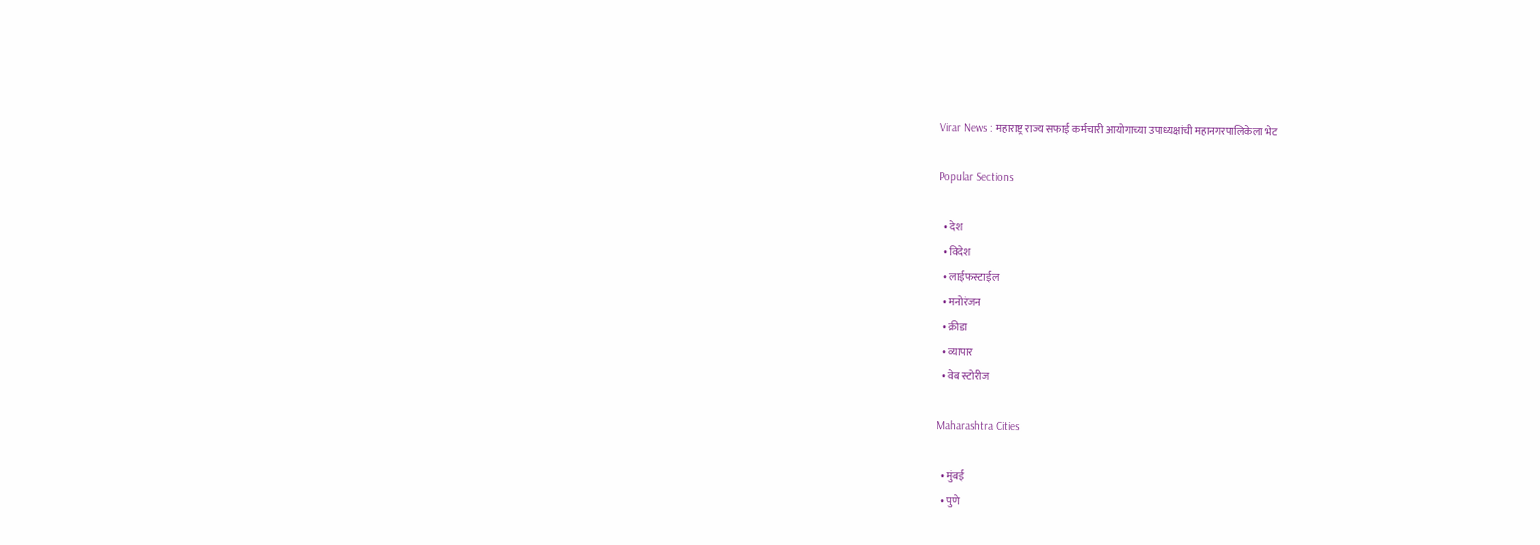Virar News : महाराष्ट्र राज्य सफाई कर्मचारी आयोगाच्या उपाध्यक्षांची महानगरपालिकेला भेट

Popular Sections

  • देश
  • विदेश
  • लाईफस्टाईल
  • मनोरंजन
  • क्रीडा
  • व्यापार
  • वेब स्टोरीज

Maharashtra Cities

  • मुंबई
  • पुणे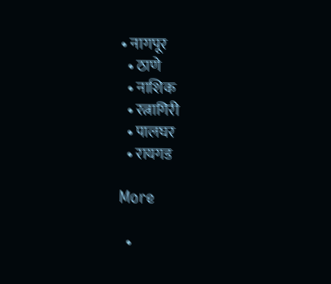• नागपूर
  • ठाणे
  • नाशिक
  • रत्नागिरी
  • पालघर
  • रायगड

More

  •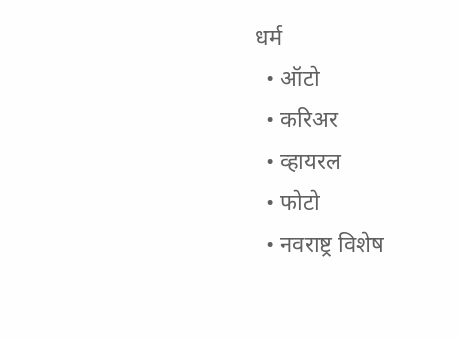धर्म
  • ऑटो
  • करिअर
  • व्हायरल
  • फोटो
  • नवराष्ट्र विशेष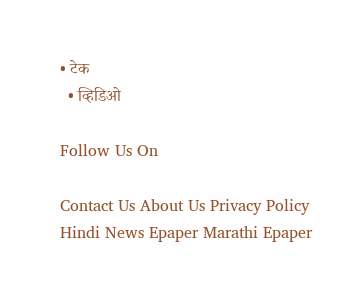• टेक
  • व्हिडिओ

Follow Us On

Contact Us About Us Privacy Policy
Hindi News Epaper Marathi Epaper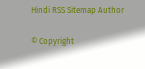Hindi RSS Sitemap Author

© Copyright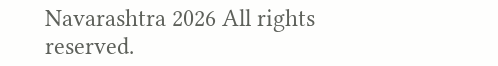Navarashtra 2026 All rights reserved.